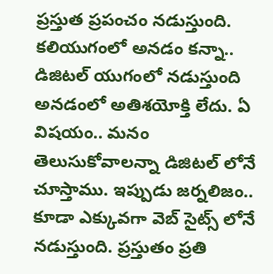ప్రస్తుత ప్రపంచం నడుస్తుంది. కలియుగంలో అనడం కన్నా.. డిజిటల్ యుగంలో నడుస్తుంది అనడంలో అతిశయోక్తి లేదు. ఏ విషయం.. మనం తెలుసుకోవాలన్నా డిజిటల్ లోనే చూస్తాము. ఇప్పుడు జర్నలిజం.. కూడా ఎక్కువగా వెబ్ సైట్స్ లోనే నడుస్తుంది. ప్రస్తుతం ప్రతి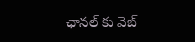ఛానల్ కు వెబ్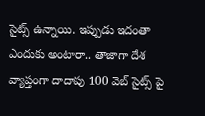సైట్స్ ఉన్నాయి. ఇప్పుడు ఇదంతా ఎందుకు అంటారా.. తాజాగా దేశ వ్యాప్తంగా దాదాపు 100 వెబ్ సైట్స్ పై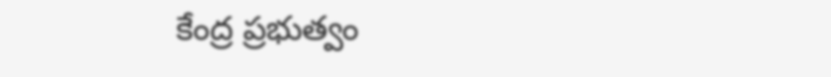కేంద్ర ప్రభుత్వం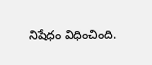నిషేధం విధించింది.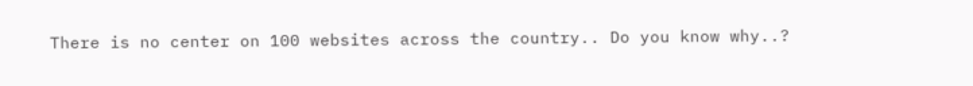There is no center on 100 websites across the country.. Do you know why..?